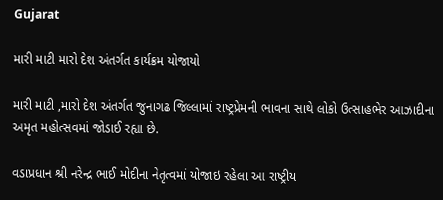Gujarat

મારી માટી મારો દેશ અંતર્ગત કાર્યક્રમ યોજાયો

મારી માટી ,મારો દેશ અંતર્ગત જુનાગઢ જિલ્લામાં રાષ્ટ્રપ્રેમની ભાવના સાથે લોકો ઉત્સાહભેર આઝાદીના અમૃત મહોત્સવમાં જોડાઈ રહ્યા છે.

વડાપ્રધાન શ્રી નરેન્દ્ર ભાઈ મોદીના નેતૃત્વમાં યોજાઇ રહેલા આ રાષ્ટ્રીય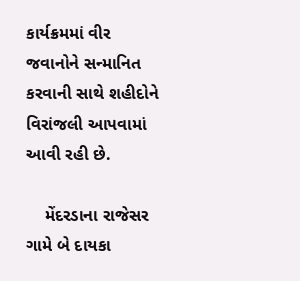કાર્યક્રમમાં વીર જવાનોને સન્માનિત કરવાની સાથે શહીદોને વિરાંજલી આપવામાં આવી રહી છે.

    મેંદરડાના રાજેસર ગામે બે દાયકા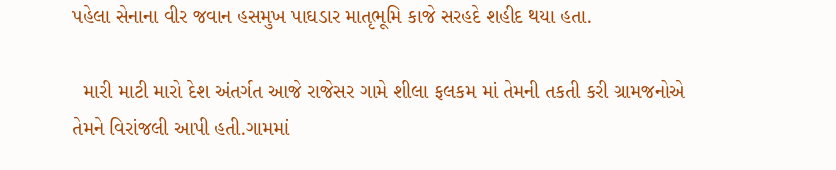પહેલા સેનાના વીર જવાન હસમુખ પાઘડાર માતૃભૂમિ કાજે સરહદે શહીદ થયા હતા.

  મારી માટી મારો દેશ અંતર્ગત આજે રાજેસર ગામે શીલા ફલકમ માં તેમની તકતી કરી ગ્રામજનોએ તેમને વિરાંજલી આપી હતી.ગામમાં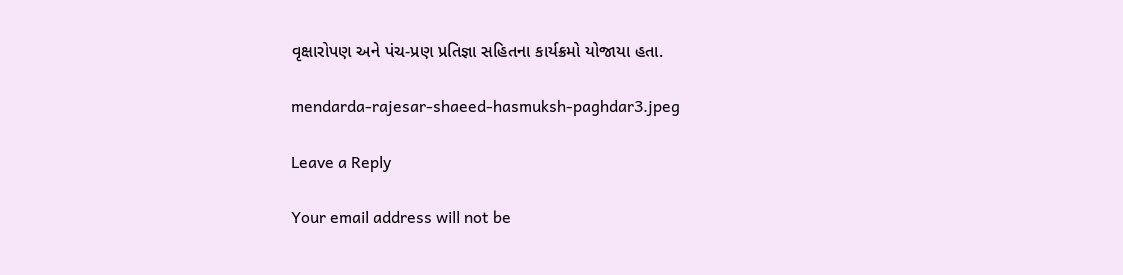વૃક્ષારોપણ અને પંચ-પ્રણ પ્રતિજ્ઞા સહિતના કાર્યક્રમો યોજાયા હતા.

mendarda-rajesar-shaeed-hasmuksh-paghdar3.jpeg

Leave a Reply

Your email address will not be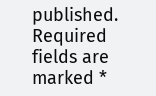published. Required fields are marked *